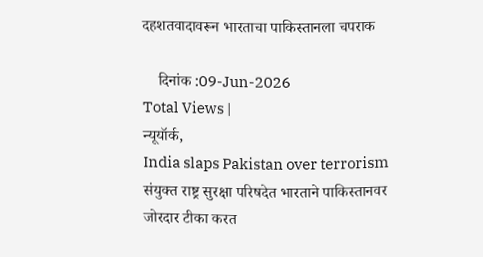दहशतवादावरून भारताचा पाकिस्तानला चपराक

    दिनांक :09-Jun-2026
Total Views |
न्यूयॉर्क,
India slaps Pakistan over terrorism संयुक्त राष्ट्र सुरक्षा परिषदेत भारताने पाकिस्तानवर जोरदार टीका करत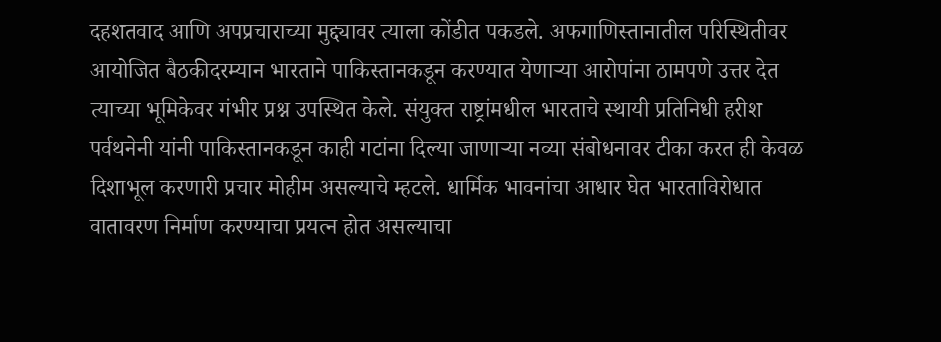दहशतवाद आणि अपप्रचाराच्या मुद्द्यावर त्याला कोंडीत पकडले. अफगाणिस्तानातील परिस्थितीवर आयोजित बैठकीदरम्यान भारताने पाकिस्तानकडून करण्यात येणाऱ्या आरोपांना ठामपणे उत्तर देत त्याच्या भूमिकेवर गंभीर प्रश्न उपस्थित केले. संयुक्त राष्ट्रांमधील भारताचे स्थायी प्रतिनिधी हरीश पर्वथनेनी यांनी पाकिस्तानकडून काही गटांना दिल्या जाणाऱ्या नव्या संबोधनावर टीका करत ही केवळ दिशाभूल करणारी प्रचार मोहीम असल्याचे म्हटले. धार्मिक भावनांचा आधार घेत भारताविरोधात वातावरण निर्माण करण्याचा प्रयत्न होत असल्याचा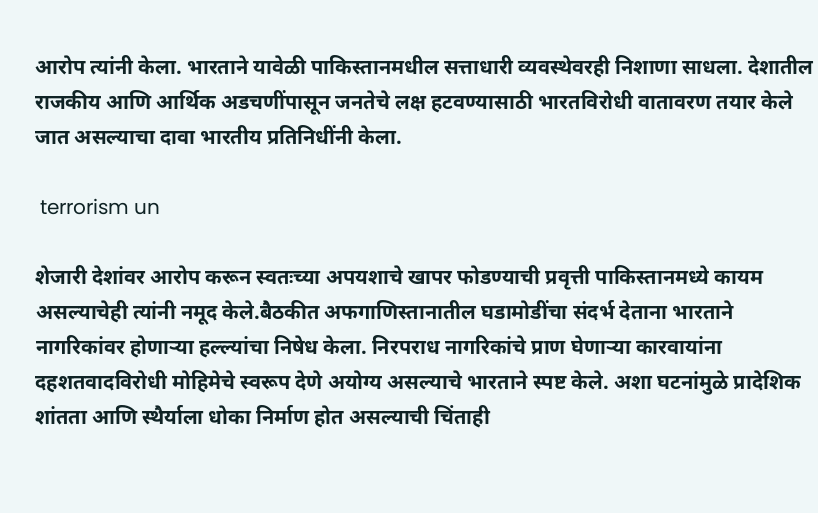आरोप त्यांनी केला. भारताने यावेळी पाकिस्तानमधील सत्ताधारी व्यवस्थेवरही निशाणा साधला. देशातील राजकीय आणि आर्थिक अडचणींपासून जनतेचे लक्ष हटवण्यासाठी भारतविरोधी वातावरण तयार केले जात असल्याचा दावा भारतीय प्रतिनिधींनी केला.

 terrorism un

शेजारी देशांवर आरोप करून स्वतःच्या अपयशाचे खापर फोडण्याची प्रवृत्ती पाकिस्तानमध्ये कायम असल्याचेही त्यांनी नमूद केले.बैठकीत अफगाणिस्तानातील घडामोडींचा संदर्भ देताना भारताने नागरिकांवर होणाऱ्या हल्ल्यांचा निषेध केला. निरपराध नागरिकांचे प्राण घेणाऱ्या कारवायांना दहशतवादविरोधी मोहिमेचे स्वरूप देणे अयोग्य असल्याचे भारताने स्पष्ट केले. अशा घटनांमुळे प्रादेशिक शांतता आणि स्थैर्याला धोका निर्माण होत असल्याची चिंताही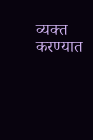व्यक्त करण्यात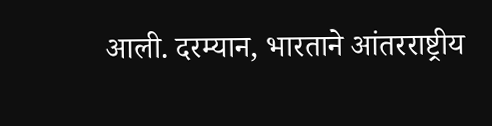आली. दरम्यान, भारताने आंतरराष्ट्रीय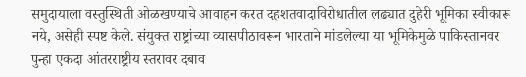समुदायाला वस्तुस्थिती ओळखण्याचे आवाहन करत दहशतवादाविरोधातील लढ्यात दुहेरी भूमिका स्वीकारू नये, असेही स्पष्ट केले. संयुक्त राष्ट्रांच्या व्यासपीठावरून भारताने मांडलेल्या या भूमिकेमुळे पाकिस्तानवर पुन्हा एकदा आंतरराष्ट्रीय स्तरावर दबाव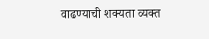वाढण्याची शक्यता व्यक्त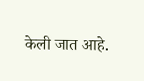केली जात आहे.